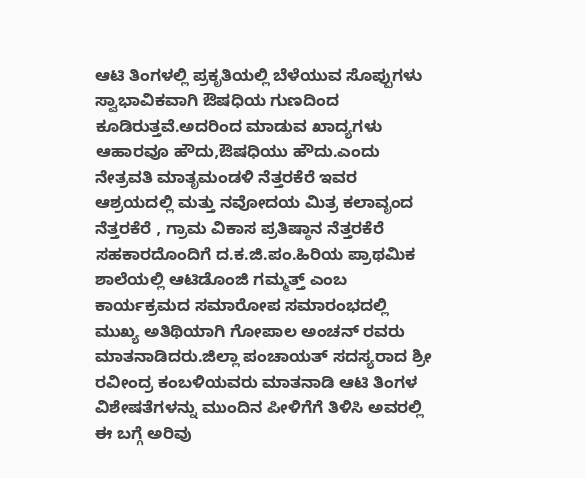ಆಟಿ ತಿಂಗಳಲ್ಲಿ ಪ್ರಕೃತಿಯಲ್ಲಿ ಬೆಳೆಯುವ ಸೊಪ್ಪುಗಳು ಸ್ವಾಭಾವಿಕವಾಗಿ ಔಷಧಿಯ ಗುಣದಿಂದ ಕೂಡಿರುತ್ತವೆ.ಅದರಿಂದ ಮಾಡುವ ಖಾದ್ಯಗಳು ಆಹಾರವೂ ಹೌದು,ಔಷಧಿಯು ಹೌದು.ಎಂದು ನೇತ್ರವತಿ ಮಾತೃಮಂಡಳಿ ನೆತ್ತರಕೆರೆ ಇವರ ಆಶ್ರಯದಲ್ಲಿ ಮತ್ತು ನವೋದಯ ಮಿತ್ರ ಕಲಾವೃಂದ ನೆತ್ತರಕೆರೆ , ಗ್ರಾಮ ವಿಕಾಸ ಪ್ರತಿಷ್ಠಾನ ನೆತ್ತರಕೆರೆ ಸಹಕಾರದೊಂದಿಗೆ ದ.ಕ.ಜಿ.ಪಂ.ಹಿರಿಯ ಪ್ರಾಥಮಿಕ ಶಾಲೆಯಲ್ಲಿ ಆಟಿಡೊಂಜಿ ಗಮ್ಮತ್ತ್ ಎಂಬ ಕಾರ್ಯಕ್ರಮದ ಸಮಾರೋಪ ಸಮಾರಂಭದಲ್ಲಿ ಮುಖ್ಯ ಅತಿಥಿಯಾಗಿ ಗೋಪಾಲ ಅಂಚನ್ ರವರು ಮಾತನಾಡಿದರು.ಜಿಲ್ಲಾ ಪಂಚಾಯತ್ ಸದಸ್ಯರಾದ ಶ್ರೀ ರವೀಂದ್ರ ಕಂಬಳಿಯವರು ಮಾತನಾಡಿ ಆಟಿ ತಿಂಗಳ ವಿಶೇಷತೆಗಳನ್ನು ಮುಂದಿನ ಪೀಳಿಗೆಗೆ ತಿಳಿಸಿ ಅವರಲ್ಲಿ ಈ ಬಗ್ಗೆ ಅರಿವು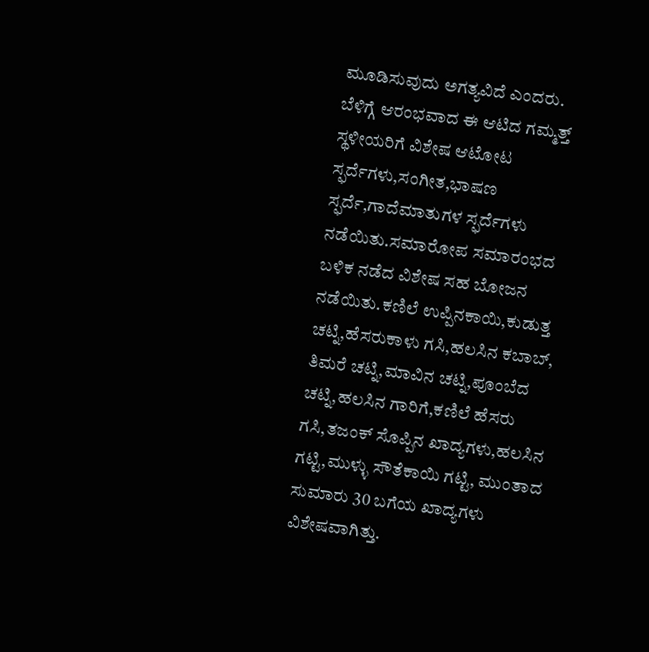ಮೂಡಿಸುವುದು ಅಗತ್ಯವಿದೆ ಎಂದರು.
ಬೆಳಿಗ್ಗೆ ಆರಂಭವಾದ ಈ ಆಟಿದ ಗಮ್ಮತ್ತ್ ಸ್ಥಳೀಯರಿಗೆ ವಿಶೇಷ ಆಟೋಟ ಸ್ಫರ್ದೆಗಳು,ಸಂಗೀತ,ಭಾಷಣ ಸ್ಫರ್ದೆ,ಗಾದೆಮಾತುಗಳ ಸ್ಫರ್ದೆಗಳು ನಡೆಯಿತು.ಸಮಾರೋಪ ಸಮಾರಂಭದ ಬಳಿಕ ನಡೆದ ವಿಶೇಷ ಸಹ ಬೋಜನ ನಡೆಯಿತು.ಕಣಿಲೆ ಉಪ್ಪಿನಕಾಯಿ,ಕುಡುತ್ತ ಚಟ್ನಿ,ಹೆಸರುಕಾಳು ಗಸಿ,ಹಲಸಿನ ಕಬಾಬ್, ತಿಮರೆ ಚಟ್ನಿ,ಮಾವಿನ ಚಟ್ನಿ,ಪೂಂಬೆದ ಚಟ್ನಿ,ಹಲಸಿನ ಗಾರಿಗೆ,ಕಣಿಲೆ ಹೆಸರು ಗಸಿ,ತಜಂಕ್ ಸೊಪ್ಪಿನ ಖಾದ್ಯಗಳು,ಹಲಸಿನ ಗಟ್ಟಿ,ಮುಳ್ಳು ಸೌತೆಕಾಯಿ ಗಟ್ಟಿ, ಮುಂತಾದ ಸುಮಾರು 30 ಬಗೆಯ ಖಾದ್ಯಗಳು ವಿಶೇಷವಾಗಿತ್ತು.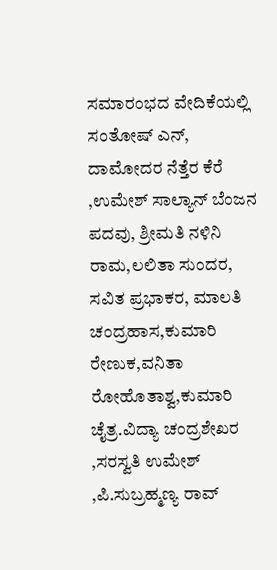ಸಮಾರಂಭದ ವೇದಿಕೆಯಲ್ಲಿ ಸಂತೋಷ್ ಎನ್, ದಾಮೋದರ ನೆತ್ತೆರ ಕೆರೆ ,ಉಮೇಶ್ ಸಾಲ್ಯಾನ್ ಬೆಂಜನ ಪದವು, ಶ್ರೀಮತಿ ನಳಿನಿ ರಾಮ,ಲಲಿತಾ ಸುಂದರ, ಸವಿತ ಪ್ರಭಾಕರ, ಮಾಲತಿ ಚಂದ್ರಹಾಸ,ಕುಮಾರಿ ರೇಣುಕ,ವನಿತಾ ರೋಹೊತಾಶ್ವ,ಕುಮಾರಿ ಚೈತ್ರ.ವಿದ್ಯಾ ಚಂದ್ರಶೇಖರ ,ಸರಸ್ವತಿ ಉಮೇಶ್ ,ಪಿ.ಸುಬ್ರಹ್ಮಣ್ಯ ರಾವ್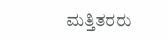ಮತ್ತಿತರರು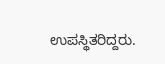ಉಪಸ್ಥಿತರಿದ್ದರು.